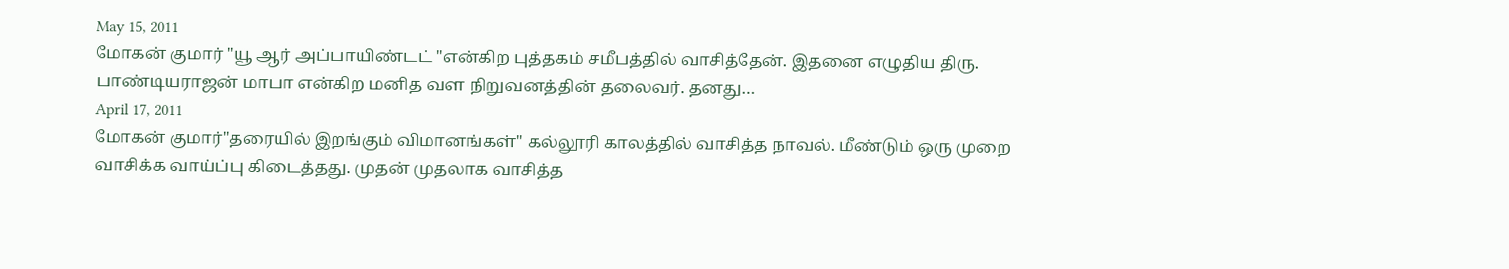May 15, 2011
மோகன் குமார் "யூ ஆர் அப்பாயிண்டட் "என்கிற புத்தகம் சமீபத்தில் வாசித்தேன். இதனை எழுதிய திரு. பாண்டியராஜன் மாபா என்கிற மனித வள நிறுவனத்தின் தலைவர். தனது…
April 17, 2011
மோகன் குமார்"தரையில் இறங்கும் விமானங்கள்" கல்லூரி காலத்தில் வாசித்த நாவல். மீண்டும் ஒரு முறை வாசிக்க வாய்ப்பு கிடைத்தது. முதன் முதலாக வாசித்த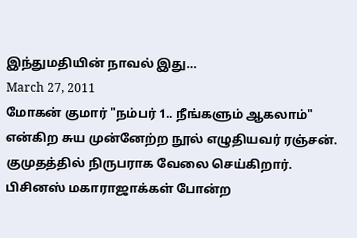இந்துமதியின் நாவல் இது…
March 27, 2011
மோகன் குமார் "நம்பர் 1.. நீங்களும் ஆகலாம்" என்கிற சுய முன்னேற்ற நூல் எழுதியவர் ரஞ்சன். குமுதத்தில் நிருபராக வேலை செய்கிறார். பிசினஸ் மகாராஜாக்கள் போன்ற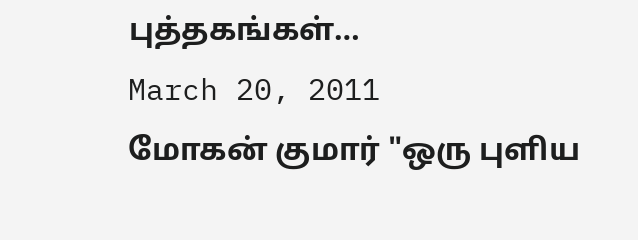புத்தகங்கள்…
March 20, 2011
மோகன் குமார் "ஒரு புளிய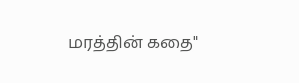மரத்தின் கதை"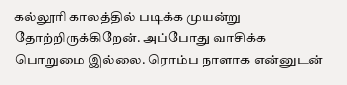கல்லூரி காலத்தில் படிக்க முயன்று தோற்றிருக்கிறேன். அப்போது வாசிக்க பொறுமை இல்லை. ரொம்ப நாளாக என்னுடன்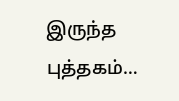இருந்த புத்தகம்…